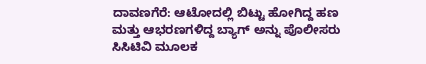ದಾವಣಗೆರೆ: ಆಟೋದಲ್ಲಿ ಬಿಟ್ಟು ಹೋಗಿದ್ದ ಹಣ ಮತ್ತು ಆಭರಣಗಳಿದ್ದ ಬ್ಯಾಗ್ ಅನ್ನು ಪೊಲೀಸರು ಸಿಸಿಟಿವಿ ಮೂಲಕ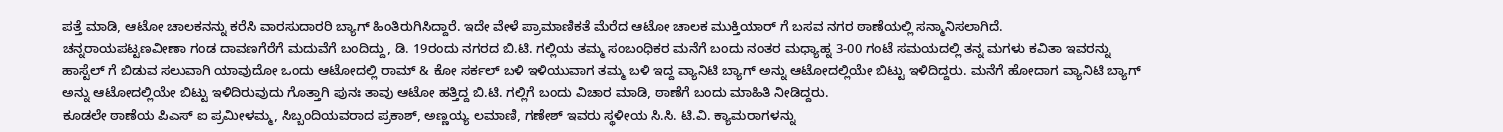ಪತ್ತೆ ಮಾಡಿ, ಆಟೋ ಚಾಲಕನನ್ನು ಕರೆಸಿ ವಾರಸುದಾರರಿ ಬ್ಯಾಗ್ ಹಿಂತಿರುಗಿಸಿದ್ದಾರೆ. ಇದೇ ವೇಳೆ ಪ್ರಾಮಾಣಿಕತೆ ಮೆರೆದ ಆಟೋ ಚಾಲಕ ಮುಕ್ತಿಯಾರ್ ಗೆ ಬಸವ ನಗರ ಠಾಣೆಯಲ್ಲಿ ಸನ್ಮಾನಿಸಲಾಗಿದೆ.
ಚನ್ನರಾಯಪಟ್ಟಣವೀಣಾ ಗಂಡ ದಾವಣಗೆರೆಗೆ ಮದುವೆಗೆ ಬಂದಿದ್ದು, ಡಿ. 19ರಂದು ನಗರದ ಬಿ.ಟಿ. ಗಲ್ಲಿಯ ತಮ್ಮ ಸಂಬಂಧಿಕರ ಮನೆಗೆ ಬಂದು ನಂತರ ಮಧ್ಯಾಹ್ನ 3-00 ಗಂಟೆ ಸಮಯದಲ್ಲಿ ತನ್ನ ಮಗಳು ಕವಿತಾ ಇವರನ್ನು ಹಾಸ್ಟೆಲ್ ಗೆ ಬಿಡುವ ಸಲುವಾಗಿ ಯಾವುದೋ ಒಂದು ಆಟೋದಲ್ಲಿ ರಾಮ್ & ಕೋ ಸರ್ಕಲ್ ಬಳಿ ಇಳಿಯುವಾಗ ತಮ್ಮ ಬಳಿ ಇದ್ದ ವ್ಯಾನಿಟಿ ಬ್ಯಾಗ್ ಅನ್ನು ಆಟೋದಲ್ಲಿಯೇ ಬಿಟ್ಟು ಇಳಿದಿದ್ದರು. ಮನೆಗೆ ಹೋದಾಗ ವ್ಯಾನಿಟಿ ಬ್ಯಾಗ್ ಅನ್ನು ಆಟೋದಲ್ಲಿಯೇ ಬಿಟ್ಟು ಇಳಿದಿರುವುದು ಗೊತ್ತಾಗಿ ಪುನಃ ತಾವು ಆಟೋ ಹತ್ತಿದ್ದ ಬಿ.ಟಿ. ಗಲ್ಲಿಗೆ ಬಂದು ವಿಚಾರ ಮಾಡಿ, ಠಾಣೆಗೆ ಬಂದು ಮಾಹಿತಿ ನೀಡಿದ್ದರು.
ಕೂಡಲೇ ಠಾಣೆಯ ಪಿಎಸ್ ಐ ಪ್ರಮೀಳಮ್ಮ, ಸಿಬ್ಬಂದಿಯವರಾದ ಪ್ರಕಾಶ್, ಅಣ್ಣಯ್ಯ ಲಮಾಣಿ, ಗಣೇಶ್ ಇವರು ಸ್ಥಳೀಯ ಸಿ.ಸಿ. ಟಿ.ವಿ. ಕ್ಯಾಮರಾಗಳನ್ನು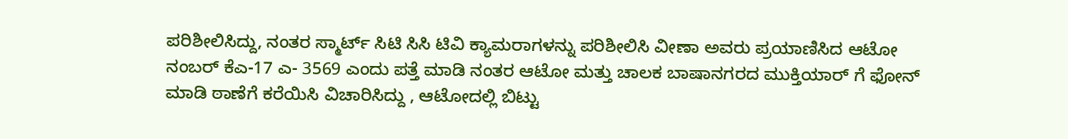ಪರಿಶೀಲಿಸಿದ್ದು, ನಂತರ ಸ್ಮಾರ್ಟ್ ಸಿಟಿ ಸಿಸಿ ಟಿವಿ ಕ್ಯಾಮರಾಗಳನ್ನು ಪರಿಶೀಲಿಸಿ ವೀಣಾ ಅವರು ಪ್ರಯಾಣಿಸಿದ ಆಟೋ ನಂಬರ್ ಕೆಎ-17 ಎ- 3569 ಎಂದು ಪತ್ತೆ ಮಾಡಿ ನಂತರ ಆಟೋ ಮತ್ತು ಚಾಲಕ ಬಾಷಾನಗರದ ಮುಕ್ತಿಯಾರ್ ಗೆ ಫೋನ್ ಮಾಡಿ ಠಾಣೆಗೆ ಕರೆಯಿಸಿ ವಿಚಾರಿಸಿದ್ದು , ಆಟೋದಲ್ಲಿ ಬಿಟ್ಟು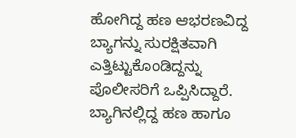ಹೋಗಿದ್ದ ಹಣ ಆಭರಣವಿದ್ದ ಬ್ಯಾಗನ್ನು ಸುರಕ್ಷಿತವಾಗಿ ಎತ್ತಿಟ್ಟುಕೊಂಡಿದ್ದನ್ನು ಪೊಲೀಸರಿಗೆ ಒಪ್ಪಿಸಿದ್ದಾರೆ. ಬ್ಯಾಗಿನಲ್ಲಿದ್ದ ಹಣ ಹಾಗೂ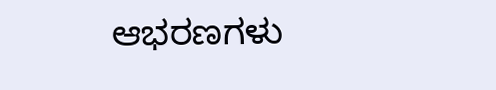ಆಭರಣಗಳು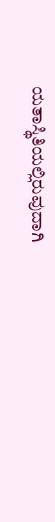ಯತಾಸ್ಥಿತಿಯಲ್ಲಿರುವುದಾಗಿ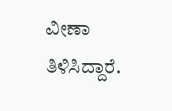ವೀಣಾ ತಿಳಿಸಿದ್ದಾರೆ.